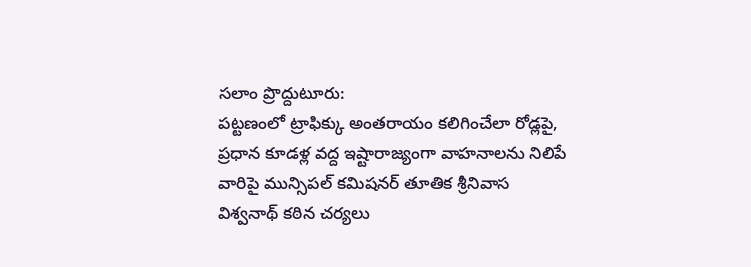సలాం ప్రొద్దుటూరు:
పట్టణంలో ట్రాఫిక్కు అంతరాయం కలిగించేలా రోడ్లపై, ప్రధాన కూడళ్ల వద్ద ఇష్టారాజ్యంగా వాహనాలను నిలిపే వారిపై మున్సిపల్ కమిషనర్ తూతిక శ్రీనివాస విశ్వనాథ్ కఠిన చర్యలు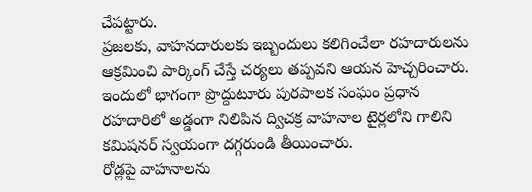చేపట్టారు.
ప్రజలకు, వాహనదారులకు ఇబ్బందులు కలిగించేలా రహదారులను ఆక్రమించి పార్కింగ్ చేస్తే చర్యలు తప్పవని ఆయన హెచ్చరించారు. ఇందులో భాగంగా ప్రొద్దుటూరు పురపాలక సంఘం ప్రధాన రహదారిలో అడ్డంగా నిలిపిన ద్విచక్ర వాహనాల టైర్లలోని గాలిని కమిషనర్ స్వయంగా దగ్గరుండి తీయించారు.
రోడ్లపై వాహనాలను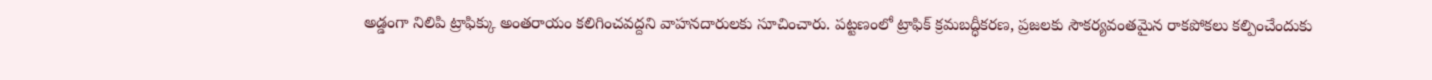అడ్డంగా నిలిపి ట్రాఫిక్కు అంతరాయం కలిగించవద్దని వాహనదారులకు సూచించారు. పట్టణంలో ట్రాఫిక్ క్రమబద్ధీకరణ, ప్రజలకు సౌకర్యవంతమైన రాకపోకలు కల్పించేందుకు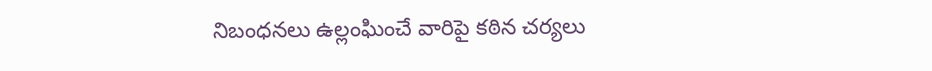నిబంధనలు ఉల్లంఘించే వారిపై కఠిన చర్యలు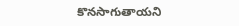కొనసాగుతాయని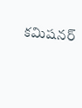కమిషనర్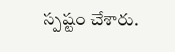స్పష్టం చేశారు.